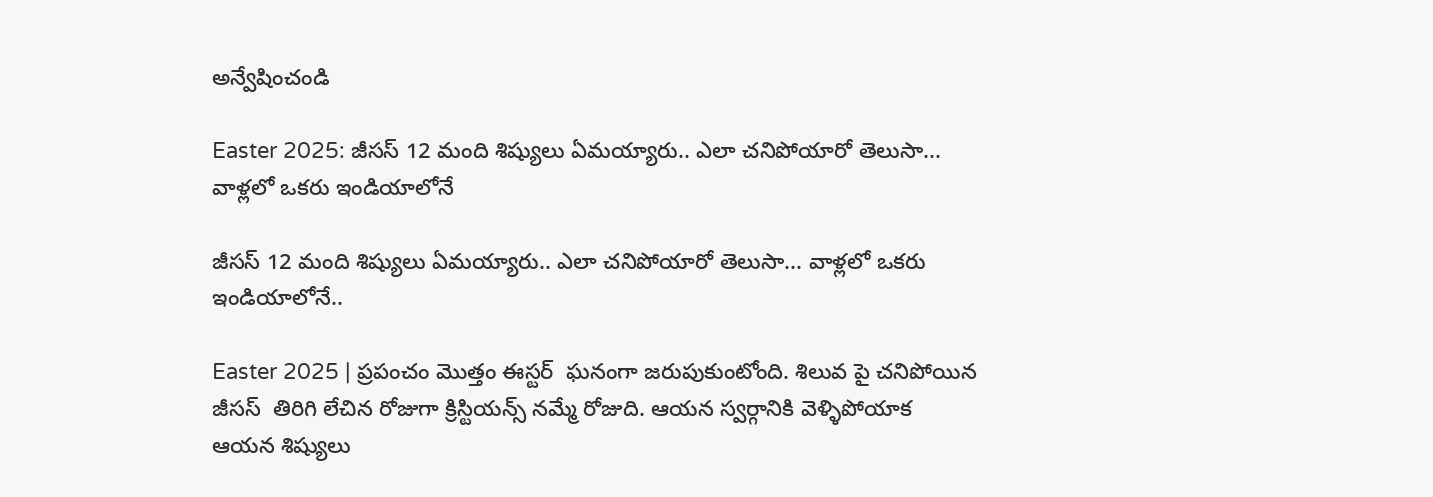అన్వేషించండి

Easter 2025: జీసస్ 12 మంది శిష్యులు ఏమయ్యారు.. ఎలా చనిపోయారో తెలుసా... వాళ్లలో ఒకరు ఇండియాలోనే

జీసస్ 12 మంది శిష్యులు ఏమయ్యారు.. ఎలా చనిపోయారో తెలుసా... వాళ్లలో ఒకరు ఇండియాలోనే..

Easter 2025 | ప్రపంచం మొత్తం ఈస్టర్  ఘనంగా జరుపుకుంటోంది. శిలువ పై చనిపోయిన జీసస్  తిరిగి లేచిన రోజుగా క్రిస్టియన్స్ నమ్మే రోజుది. ఆయన స్వర్గానికి వెళ్ళిపోయాక ఆయన శిష్యులు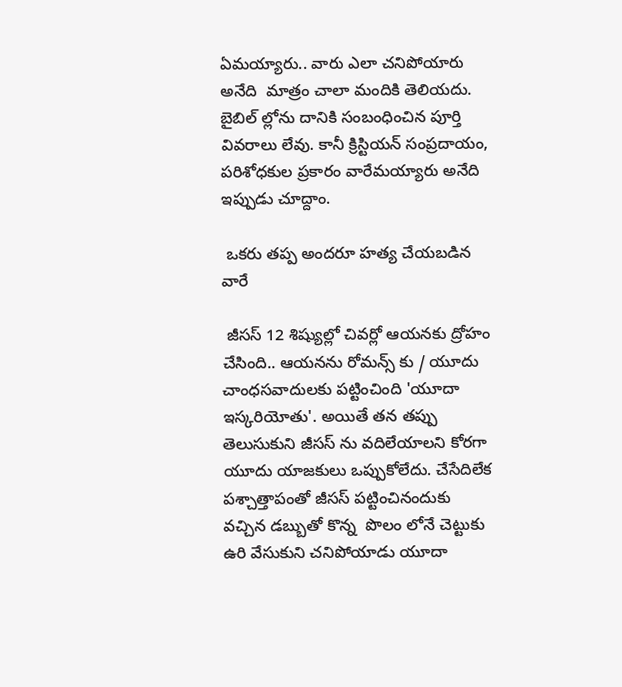ఏమయ్యారు.. వారు ఎలా చనిపోయారు అనేది  మాత్రం చాలా మందికి తెలియదు. బైబిల్ ల్లోను దానికి సంబంధించిన పూర్తి వివరాలు లేవు. కానీ క్రిస్టియన్ సంప్రదాయం, పరిశోధకుల ప్రకారం వారేమయ్యారు అనేది ఇప్పుడు చూద్దాం.

 ఒకరు తప్ప అందరూ హత్య చేయబడిన వారే

 జీసస్ 12 శిష్యుల్లో చివర్లో ఆయనకు ద్రోహం చేసింది.. ఆయనను రోమన్స్ కు / యూదు చాంధసవాదులకు పట్టించింది 'యూదా ఇస్కరియోతు'. అయితే తన తప్పు తెలుసుకుని జీసస్ ను వదిలేయాలని కోరగా  యూదు యాజకులు ఒప్పుకోలేదు. చేసేదిలేక పశ్చాత్తాపంతో జీసస్ పట్టించినందుకు వచ్చిన డబ్బుతో కొన్న  పొలం లోనే చెట్టుకు ఉరి వేసుకుని చనిపోయాడు యూదా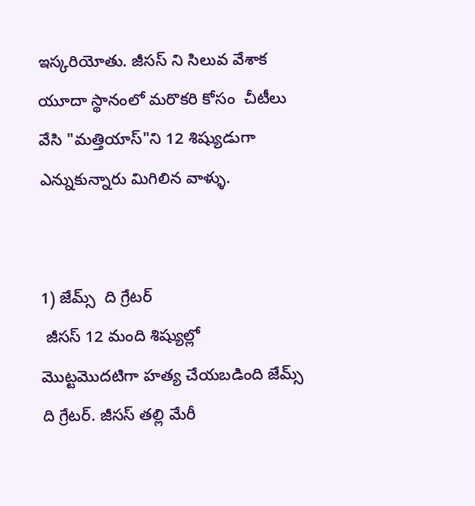ఇస్కరియోతు. జీసస్ ని సిలువ వేశాక  యూదా స్థానంలో మరొకరి కోసం  చీటీలు వేసి "మత్తియాస్"ని 12 శిష్యుడుగా ఎన్నుకున్నారు మిగిలిన వాళ్ళు.


1) జేమ్స్  ది గ్రేటర్
 జీసస్ 12 మంది శిష్యుల్లో  మొట్టమొదటిగా హత్య చేయబడింది జేమ్స్ ది గ్రేటర్. జీసస్ తల్లి మేరీ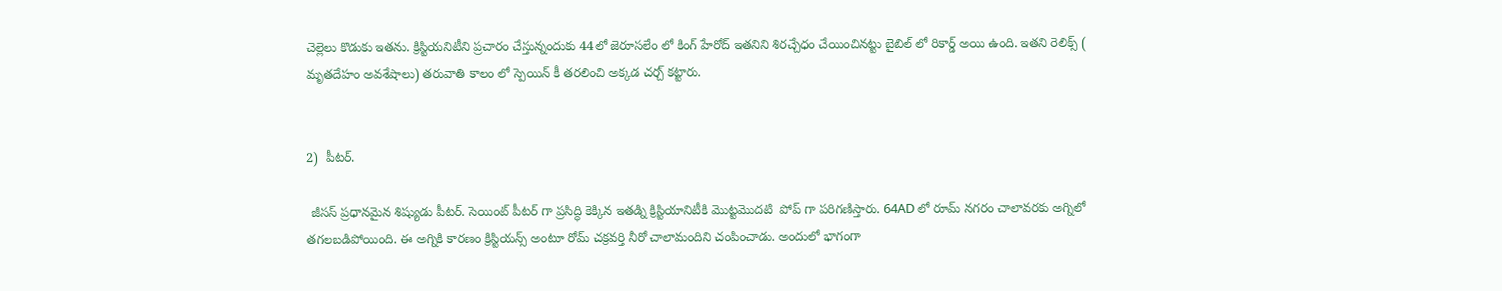చెల్లెలు కొడుకు ఇతను. క్రిస్టియనిటీని ప్రచారం చేస్తున్నందుకు 44లో జెరూసలేం లో కింగ్ హేరోద్ ఇతనిని శిరచ్చేధం చేయించినట్టు బైబిల్ లో రికార్డ్ అయి ఉంది. ఇతని రెలిక్స్ ( మృతదేహం అవశేషాలు) తరువాతి కాలం లో స్పెయిన్ కీ తరలించి అక్కడ చర్చ్ కట్టారు.


2)  పీటర్.

 జీసస్ ప్రధానమైన శిష్యుడు పీటర్. సెయింట్ పీటర్ గా ప్రసిద్ధి కెక్కిన ఇతడ్ని క్రిస్టియానిటీకి మొట్టమొదటి  పోప్ గా పరిగణిస్తారు. 64AD లో రూమ్ నగరం చాలావరకు అగ్నిలో తగలబడిపోయింది. ఈ అగ్నికి కారణం క్రిస్టియన్స్ అంటూ రోమ్ చక్రవర్తి నీరో చాలామందిని చంపించాడు. అందులో భాగంగా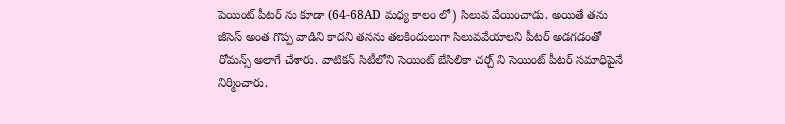పెయింట్ పీటర్ ను కూడా (64-68AD మధ్య కాలం లో) సిలువ వేయించాడు. అయితే తను జీసెస్ అంత గొప్ప వాడిని కాదని తనను తలకిందులుగా సిలువవేయాలని పీటర్ అడగడంతో రోమన్స్ అలాగే చేశారు. వాటికన్ సిటీలోని సెయింట్ బేసిలికా చర్చ్ ని సెయింట్ పీటర్ సమాధిపైనే నిర్మించారు.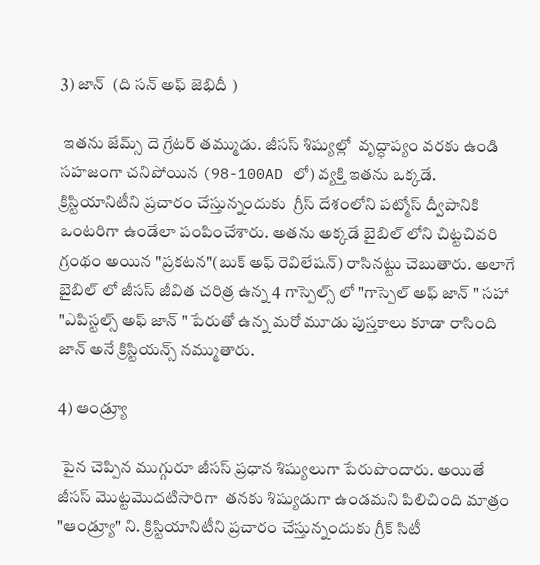3) జాన్  (ది సన్ అఫ్ జెభిదీ )

 ఇతను జేమ్స్ దె గ్రేటర్ తమ్ముడు. జీసస్ శిష్యుల్లో  వృద్ధాప్యం వరకు ఉండి  సహజంగా చనిపోయిన (98-100AD లో) వ్యక్తి ఇతను ఒక్కడే. క్రిస్టియానిటీని ప్రచారం చేస్తున్నందుకు  గ్రీస్ దేశంలోని పట్మోస్ ద్వీపానికి ఒంటరిగా ఉండేలా పంపించేశారు. అతను అక్కడే బైబిల్ లోని చిట్టచివరి  గ్రంథం అయిన "ప్రకటన"(బుక్ అఫ్ రెవిలేషన్) రాసినట్టు చెబుతారు. అలాగే బైబిల్ లో జీసస్ జీవిత చరిత్ర ఉన్న 4 గాస్పెల్స్ లో "గాస్పెల్ అఫ్ జాన్ " సహా "ఎపిస్టల్స్ అఫ్ జాన్ " పేరుతో ఉన్న మరో మూడు పుస్తకాలు కూడా రాసింది జాన్ అనే క్రిస్టియన్స్ నమ్ముతారు.

4) ఆండ్ర్యూ

 పైన చెప్పిన ముగ్గురూ జీసస్ ప్రధాన శిష్యులుగా పేరుపొందారు. అయితే జీసస్ మొట్టమొదటిసారిగా  తనకు శిష్యుడుగా ఉండమని పిలిచింది మాత్రం "ఆండ్ర్యూ" ని. క్రిస్టియానిటీని ప్రచారం చేస్తున్నందుకు గ్రీక్ సిటీ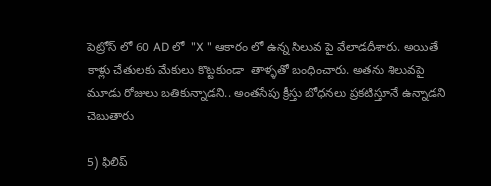పెట్రోస్ లో 60 AD లో  "X " ఆకారం లో ఉన్న సిలువ పై వేలాడదీశారు. అయితే కాళ్లు చేతులకు మేకులు కొట్టకుండా  తాళ్ళతో బంధించారు. అతను శిలువపై మూడు రోజులు బతికున్నాడని.. అంతసేపు క్రీస్తు బోధనలు ప్రకటిస్తూనే ఉన్నాడని చెబుతారు

5) ఫిలిప్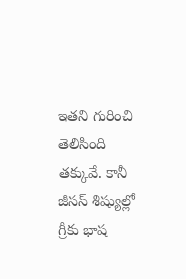ఇతని గురించి తెలిసింది తక్కువే. కానీ జీసస్ శిష్యుల్లో గ్రీకు భాష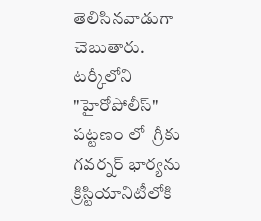తెలిసినవాడుగా చెబుతారు. టర్కీలోని "హైరోపోలీస్" పట్టణం లో  గ్రీకు గవర్నర్ భార్యను క్రిస్టియానిటీలోకి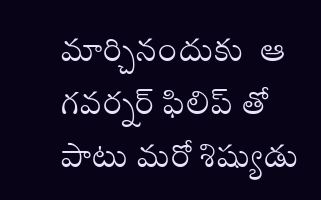మార్చినందుకు  ఆ గవర్నర్ ఫిలిప్ తో పాటు మరో శిష్యుడు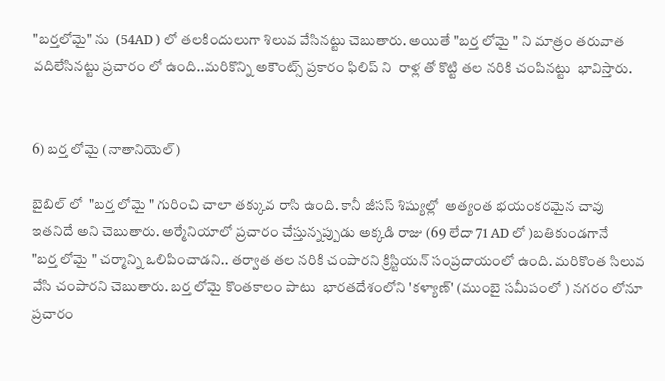"బర్తలోమై" ను  (54AD ) లో తలకిందులుగా శిలువ వేసినట్టు చెబుతారు. అయితే "బర్త లోమై " ని మాత్రం తరువాత వదిలేసినట్టు ప్రచారం లో ఉంది..మరికొన్ని అకౌంట్స్ ప్రకారం ఫిలిప్ ని  రాళ్ల తో కొట్టి తల నరికి చంపినట్టు  భావిస్తారు.


6) బర్త లోమై (నాతానియెల్)

బైబిల్ లో  "బర్త లోమై " గురించి చాలా తక్కువ రాసి ఉంది. కానీ జీసస్ శిష్యుల్లో  అత్యంత భయంకరమైన చావు ఇతనిదే అని చెబుతారు. అర్మేనియాలో ప్రచారం చేస్తున్నప్పుడు అక్కడి రాజు (69 లేదా 71 AD లో )బతికుండగానే
"బర్త లోమై " చర్మాన్ని ఒలిపించాడని.. తర్వాత తల నరికి చంపారని క్రిస్టియన్ సంప్రదాయంలో ఉంది. మరికొంత సిలువ వేసి చంపారని చెబుతారు. బర్త లోమై కొంతకాలం పాటు  భారతదేశంలోని 'కళ్యాణ్' (ముంబై సమీపంలో ) నగరం లోనూ ప్రచారం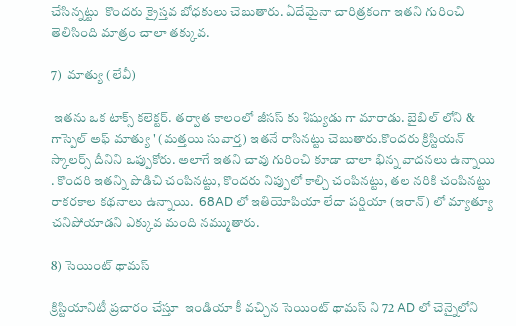చేసిన్నట్టు  కొందరు క్రైస్తవ బోధకులు చెబుతారు. ఏదేమైనా చారిత్రకంగా ఇతని గురించి తెలిసింది మాత్రం చాలా తక్కువ.

7)  మాత్యు (లేవీ)

 ఇతను ఒక టాక్స్ కలెక్టర్. తర్వాత కాలంలో జీసస్ కు శిష్యుడు గా మారాడు. బైబిల్ లోని & గాస్పెల్ అఫ్ మాత్యు ' (మత్తయి సువార్త) ఇతనే రాసినట్టు చెబుతారు.కొందరు క్రిస్టియన్ స్కాలర్స్ దీనిని ఒప్పుకోరు. అలాగే ఇతని చావు గురించి కూడా చాలా భిన్న వాదనలు ఉన్నాయి . కొందరి ఇతన్ని పొడిచి చంపినట్టు, కొందరు నిప్పులో కాల్చి చంపినట్టు, తల నరికి చంపినట్టు  రాకరకాల కథనాలు ఉన్నాయి.  68AD లో ఇతియోపియా లేదా పర్షియా (ఇరాన్) లో మ్యాత్యూ చనిపోయాడని ఎక్కువ మంది నమ్ముతారు.

8) సెయింట్ థామస్

క్రిస్టియానిటీ ప్రచారం చేస్తూ  ఇండియా కీ వచ్చిన సెయింట్ థామస్ ని 72 AD లో చెన్నైలోని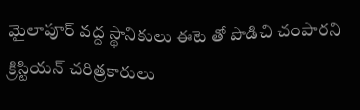మైలాపూర్ వద్ద స్థానికులు ఈటె తో పొడిచి చంపారని క్రిస్టియన్ చరిత్రకారులు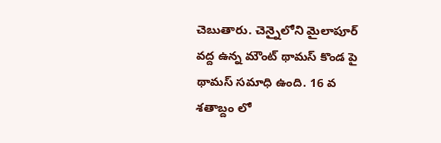చెబుతారు. చెన్నైలోని మైలాపూర్ వద్ద ఉన్న మౌంట్ థామస్ కొండ పై  థామస్ సమాధి ఉంది. 16 వ శతాబ్దం లో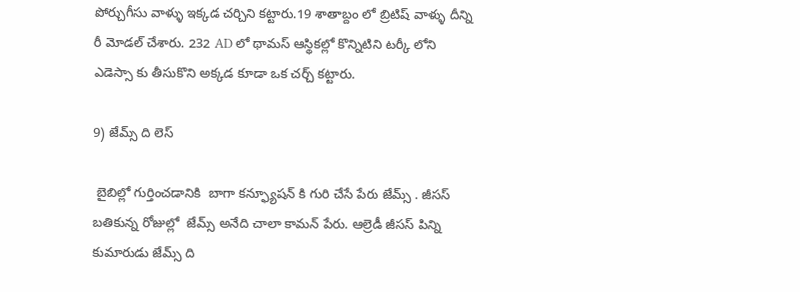పోర్చుగీసు వాళ్ళు ఇక్కడ చర్చిని కట్టారు.19 శాతాబ్దం లో బ్రిటిష్ వాళ్ళు దీన్ని రీ మోడల్ చేశారు. 232 AD లో థామస్ ఆస్థికల్లో కొన్నిటిని టర్కీ లోని ఎడెస్సా కు తీసుకొని అక్కడ కూడా ఒక చర్చ్ కట్టారు.

9) జేమ్స్ ది లెస్

 బైబిల్లో గుర్తించడానికి  బాగా కన్ఫ్యూషన్ కి గురి చేసే పేరు జేమ్స్ . జీసస్ బతికున్న రోజుల్లో  జేమ్స్ అనేది చాలా కామన్ పేరు. ఆల్రెడీ జీసస్ పిన్ని కుమారుడు జేమ్స్ ది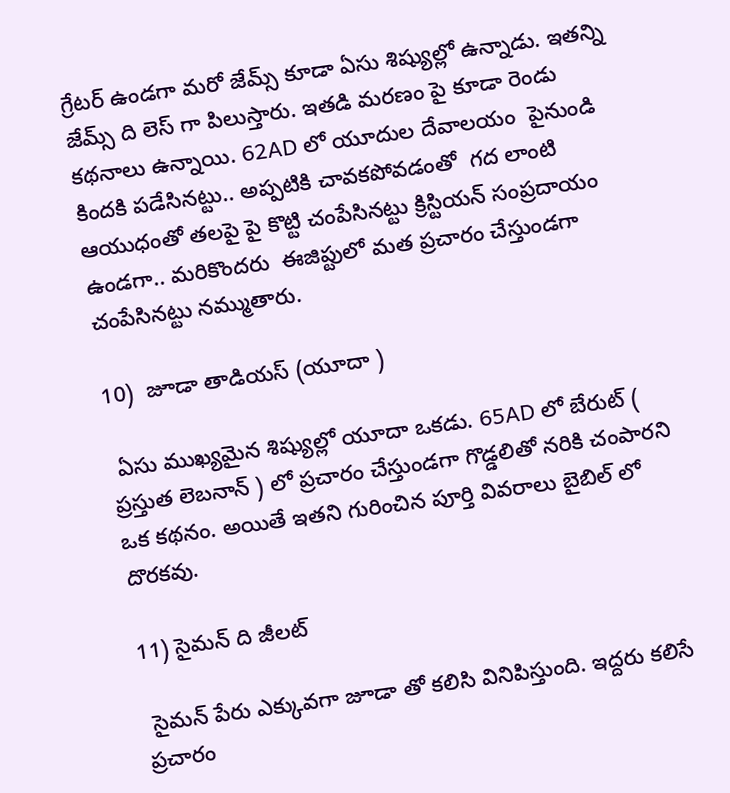గ్రేటర్ ఉండగా మరో జేమ్స్ కూడా ఏసు శిష్యుల్లో ఉన్నాడు. ఇతన్ని జేమ్స్ ది లెస్ గా పిలుస్తారు. ఇతడి మరణం పై కూడా రెండు కథనాలు ఉన్నాయి. 62AD లో యూదుల దేవాలయం  పైనుండి కిందకి పడేసినట్టు.. అప్పటికి చావకపోవడంతో  గద లాంటి ఆయుధంతో తలపై పై కొట్టి చంపేసినట్టు క్రిస్టియన్ సంప్రదాయం ఉండగా.. మరికొందరు  ఈజిప్టులో మత ప్రచారం చేస్తుండగా చంపేసినట్టు నమ్ముతారు.

10)  జూడా తాడియస్ (యూదా )

 ఏసు ముఖ్యమైన శిష్యుల్లో యూదా ఒకడు. 65AD లో బేరుట్ ( ప్రస్తుత లెబనాన్ ) లో ప్రచారం చేస్తుండగా గొడ్డలితో నరికి చంపారని ఒక కథనం. అయితే ఇతని గురించిన పూర్తి వివరాలు బైబిల్ లో దొరకవు.

11) సైమన్ ది జీలట్

 సైమన్ పేరు ఎక్కువగా జూడా తో కలిసి వినిపిస్తుంది. ఇద్దరు కలిసే ప్రచారం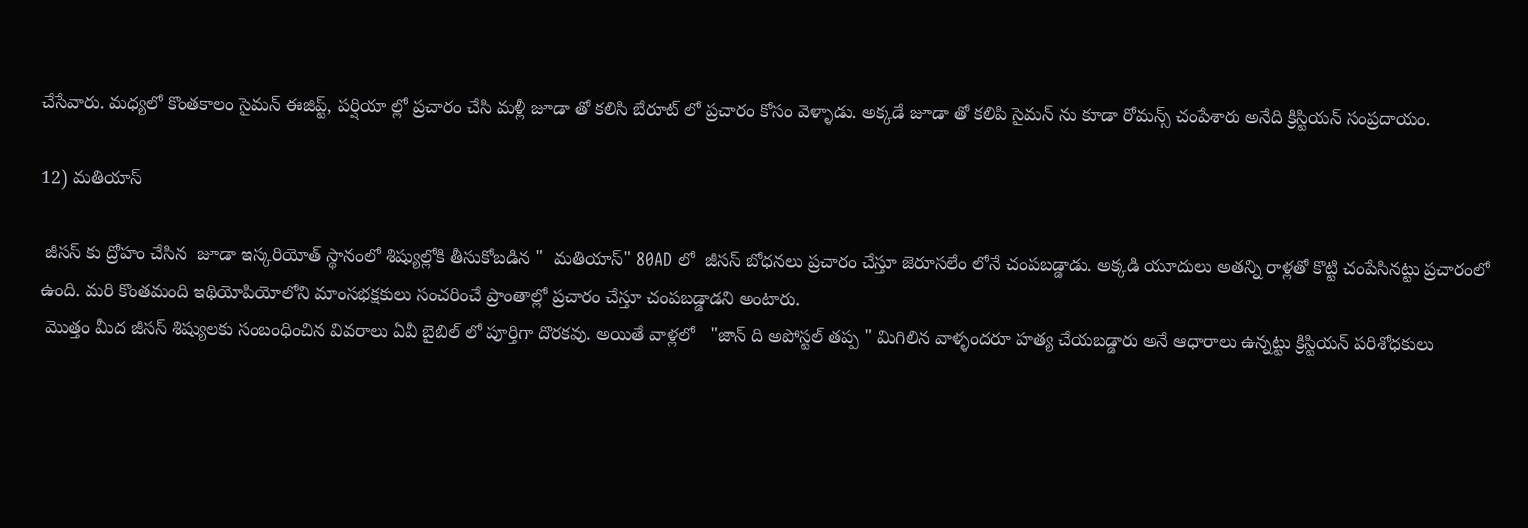చేసేవారు. మధ్యలో కొంతకాలం సైమన్ ఈజిప్ట్, పర్షియా ల్లో ప్రచారం చేసి మళ్లీ జూడా తో కలిసి బేరూట్ లో ప్రచారం కోసం వెళ్ళాడు. అక్కడే జూడా తో కలిపి సైమన్ ను కూడా రోమన్స్ చంపేశారు అనేది క్రిస్టియన్ సంప్రదాయం.

12) మతియాస్

 జీసస్ కు ద్రోహం చేసిన  జూడా ఇస్కరియోత్ స్థానంలో శిష్యుల్లోకి తీసుకోబడిన "  మతియాస్" 80AD లో  జీసస్ బోధనలు ప్రచారం చేస్తూ జెరూసలేం లోనే చంపబడ్డాడు. అక్కడి యూదులు అతన్ని రాళ్లతో కొట్టి చంపేసినట్టు ప్రచారంలో ఉంది. మరి కొంతమంది ఇథియోపియోలోని మాంసభక్షకులు సంచరించే ప్రాంతాల్లో ప్రచారం చేస్తూ చంపబడ్డాడని అంటారు.
 మొత్తం మీద జీసస్ శిష్యులకు సంబంధించిన వివరాలు ఏవీ బైబిల్ లో పూర్తిగా దొరకవు. అయితే వాళ్లలో   "జాన్ ది అపోస్టల్ తప్ప " మిగిలిన వాళ్ళందరూ హత్య చేయబడ్డారు అనే ఆధారాలు ఉన్నట్టు క్రిస్టియన్ పరిశోధకులు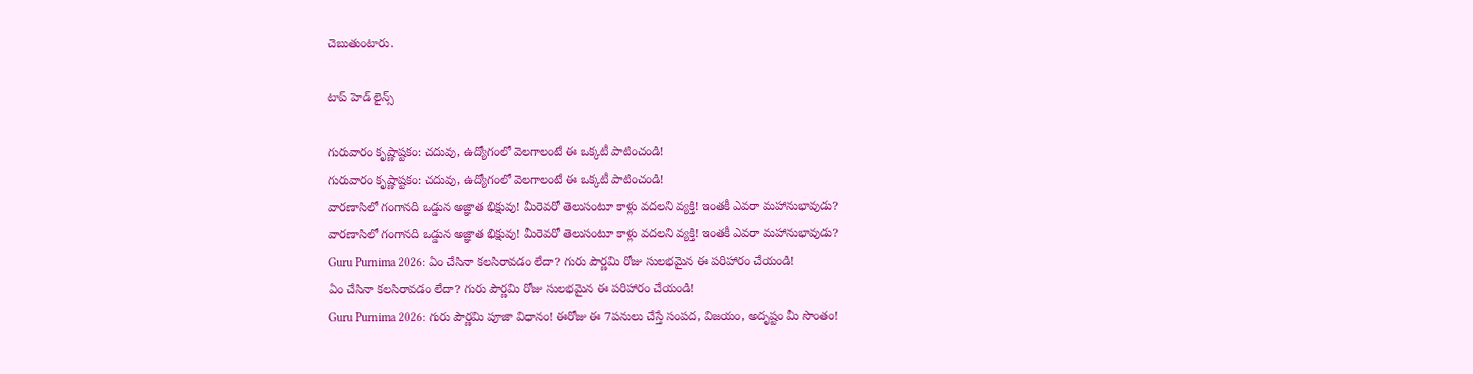చెబుతుంటారు.

టాప్ హెడ్ లైన్స్

గురువారం కృష్ణాష్టకం: చదువు, ఉద్యోగంలో వెలగాలంటే ఈ ఒక్కటీ పాటించండి!
గురువారం కృష్ణాష్టకం: చదువు, ఉద్యోగంలో వెలగాలంటే ఈ ఒక్కటీ పాటించండి!
వారణాసిలో గంగానది ఒడ్డున అజ్ఞాత భిక్షువు! మీరెవరో తెలుసంటూ కాళ్లు వదలని వ్యక్తి! ఇంతకీ ఎవరా మహానుభావుడు?
వారణాసిలో గంగానది ఒడ్డున అజ్ఞాత భిక్షువు! మీరెవరో తెలుసంటూ కాళ్లు వదలని వ్యక్తి! ఇంతకీ ఎవరా మహానుభావుడు?
Guru Purnima 2026: ఏం చేసినా కలసిరావడం లేదా? గురు పౌర్ణమి రోజు సులభమైన ఈ పరిహారం చేయండి!
ఏం చేసినా కలసిరావడం లేదా? గురు పౌర్ణమి రోజు సులభమైన ఈ పరిహారం చేయండి!
Guru Purnima 2026: గురు పౌర్ణమి పూజా విధానం! ఈరోజు ఈ 7పనులు చేస్తే సంపద, విజయం, అదృష్టం మీ సొంతం!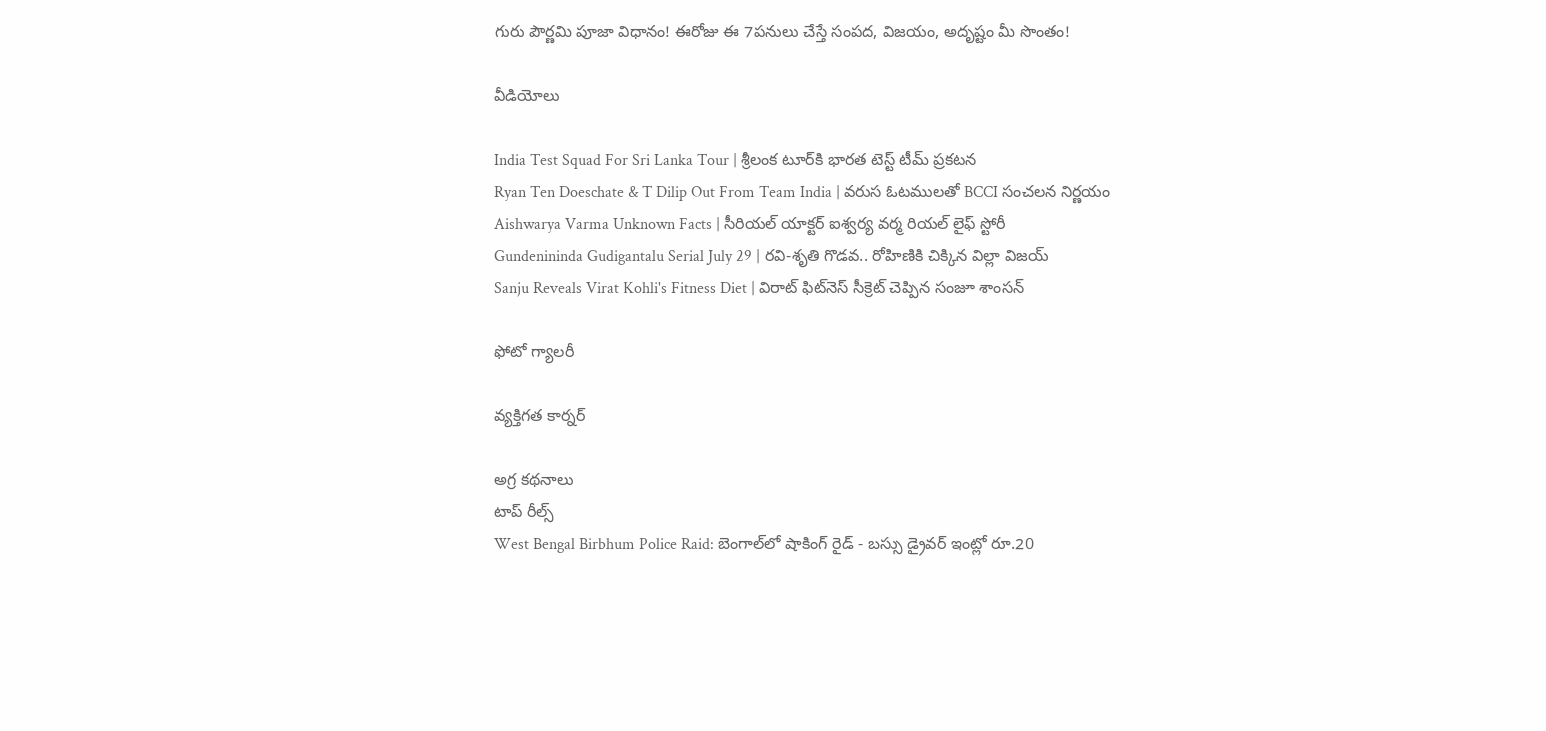గురు పౌర్ణమి పూజా విధానం! ఈరోజు ఈ 7పనులు చేస్తే సంపద, విజయం, అదృష్టం మీ సొంతం!

వీడియోలు

India Test Squad For Sri Lanka Tour | శ్రీలంక టూర్‌కి భారత టెస్ట్ టీమ్ ప్రకటన
Ryan Ten Doeschate & T Dilip Out From Team India | వరుస ఓటములతో BCCI సంచలన నిర్ణయం
Aishwarya Varma Unknown Facts | సీరియల్ యాక్టర్ ఐశ్వర్య వర్మ రియల్ లైఫ్ స్టోరీ
Gundenininda Gudigantalu Serial July 29 | రవి-శృతి గొడవ.. రోహిణికి చిక్కిన విల్లా విజయ్
Sanju Reveals Virat Kohli's Fitness Diet | విరాట్ ఫిట్‌నెస్ సీక్రెట్ చెప్పిన సంజూ శాంసన్

ఫోటో గ్యాలరీ

వ్యక్తిగత కార్నర్

అగ్ర కథనాలు
టాప్ రీల్స్
West Bengal Birbhum Police Raid: బెంగాల్‌లో షాకింగ్ రైడ్ - బస్సు డ్రైవర్ ఇంట్లో రూ.20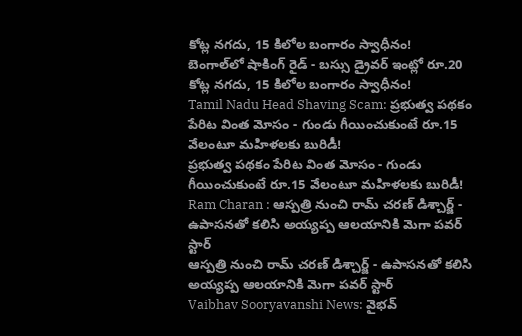కోట్ల నగదు, 15 కిలోల బంగారం స్వాధీనం!
బెంగాల్‌లో షాకింగ్ రైడ్ - బస్సు డ్రైవర్ ఇంట్లో రూ.20 కోట్ల నగదు, 15 కిలోల బంగారం స్వాధీనం!
Tamil Nadu Head Shaving Scam: ప్రభుత్వ పథకం పేరిట వింత మోసం - గుండు గీయించుకుంటే రూ.15 వేలంటూ మహిళలకు బురిడీ!
ప్రభుత్వ పథకం పేరిట వింత మోసం - గుండు గీయించుకుంటే రూ.15 వేలంటూ మహిళలకు బురిడీ!
Ram Charan : ఆస్పత్రి నుంచి రామ్ చరణ్ డిశ్చార్జ్ - ఉపాసనతో కలిసి అయ్యప్ప ఆలయానికి మెగా పవర్ స్టార్
ఆస్పత్రి నుంచి రామ్ చరణ్ డిశ్చార్జ్ - ఉపాసనతో కలిసి అయ్యప్ప ఆలయానికి మెగా పవర్ స్టార్
Vaibhav Sooryavanshi News: వైభవ్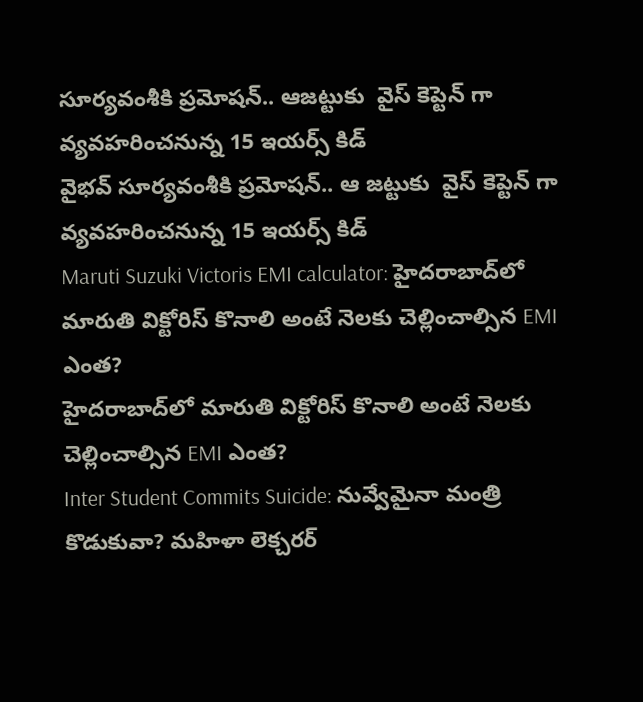సూర్యవంశీకి ప్ర‌మోష‌న్.. ఆజ‌ట్టుకు  వైస్ కెప్టెన్ గా వ్య‌వ‌హ‌రించ‌నున్న 15 ఇయ‌ర్స్ కిడ్
వైభవ్ సూర్యవంశీకి ప్ర‌మోష‌న్.. ఆ జ‌ట్టుకు  వైస్ కెప్టెన్ గా వ్య‌వ‌హ‌రించ‌నున్న 15 ఇయ‌ర్స్ కిడ్
Maruti Suzuki Victoris EMI calculator: హైదరాబాద్‌లో మారుతి విక్టోరిస్‌ కొనాలి అంటే నెలకు చెల్లించాల్సిన EMI ఎంత?
హైదరాబాద్‌లో మారుతి విక్టోరిస్‌ కొనాలి అంటే నెలకు చెల్లించాల్సిన EMI ఎంత?
Inter Student Commits Suicide: నువ్వేమైనా మంత్రి కొడుకువా? మహిళా లెక్చరర్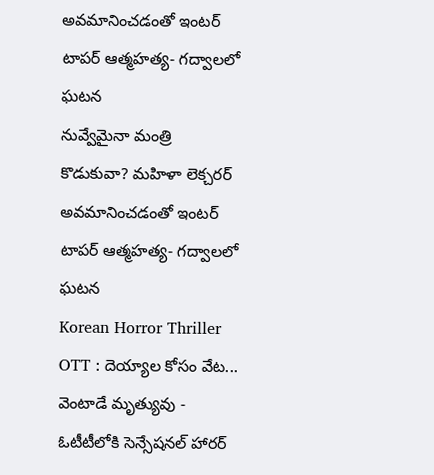అవమానించడంతో ఇంటర్ టాపర్ ఆత్మహత్య- గద్వాలలో ఘటన
నువ్వేమైనా మంత్రి కొడుకువా? మహిళా లెక్చరర్ అవమానించడంతో ఇంటర్ టాపర్ ఆత్మహత్య- గద్వాలలో ఘటన
Korean Horror Thriller OTT : దెయ్యాల కోసం వేట... వెంటాడే మృత్యువు - ఓటీటీలోకి సెన్సేషనల్ హారర్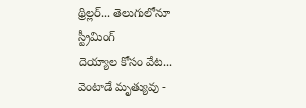థ్రిల్లర్... తెలుగులోనూ స్ట్రీమింగ్
దెయ్యాల కోసం వేట... వెంటాడే మృత్యువు -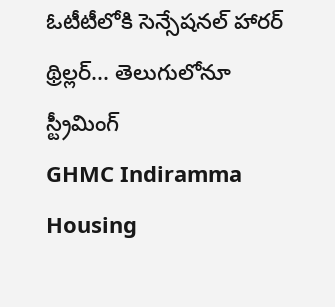ఓటీటీలోకి సెన్సేషనల్ హారర్ థ్రిల్లర్... తెలుగులోనూ స్ట్రీమింగ్
GHMC Indiramma Housing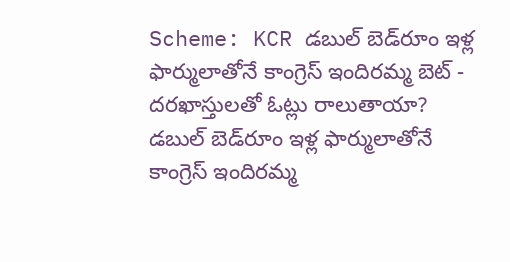Scheme: KCR డబుల్ బెడ్‌రూం ఇళ్ల ఫార్ములాతోనే కాంగ్రెస్ ఇందిరమ్మ బెట్ - దరఖాస్తులతో ఓట్లు రాలుతాయా?
డబుల్ బెడ్‌రూం ఇళ్ల ఫార్ములాతోనే కాంగ్రెస్ ఇందిరమ్మ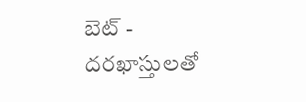బెట్ - దరఖాస్తులతో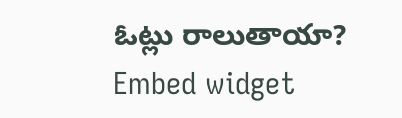ఓట్లు రాలుతాయా?
Embed widget